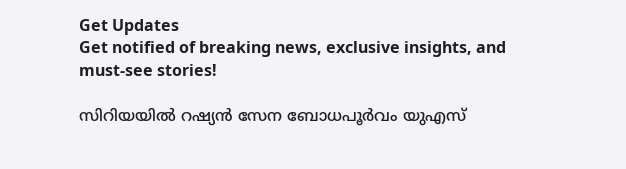Get Updates
Get notified of breaking news, exclusive insights, and must-see stories!

സിറിയയില്‍ റഷ്യന്‍ സേന ബോധപൂര്‍വം യുഎസ്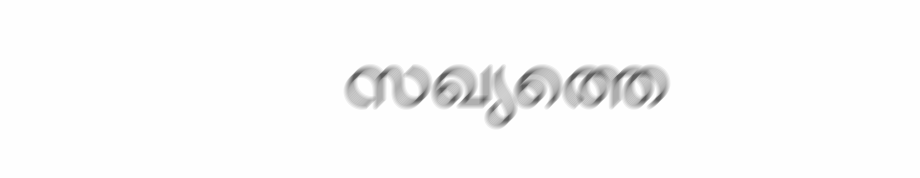സഖ്യത്തെ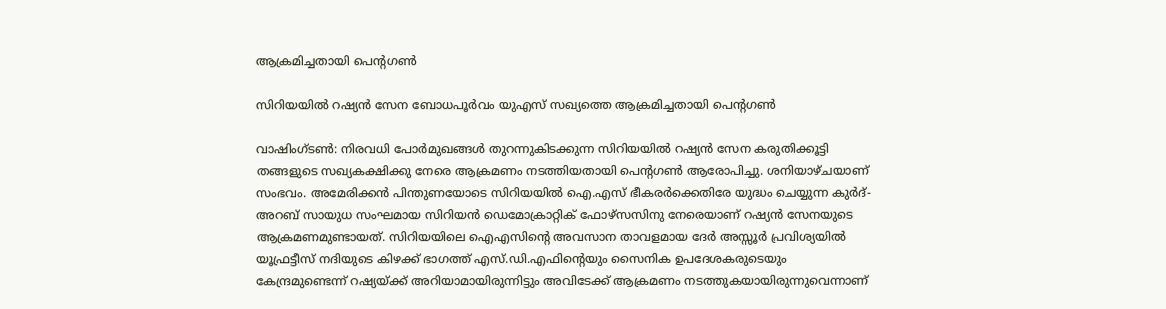ആക്രമിച്ചതായി പെന്റഗണ്‍

സിറിയയില്‍ റഷ്യന്‍ സേന ബോധപൂര്‍വം യുഎസ് സഖ്യത്തെ ആക്രമിച്ചതായി പെന്റഗണ്‍

വാഷിംഗ്ടണ്‍: നിരവധി പോര്‍മുഖങ്ങള്‍ തുറന്നുകിടക്കുന്ന സിറിയയില്‍ റഷ്യന്‍ സേന കരുതിക്കൂട്ടി തങ്ങളുടെ സഖ്യകക്ഷിക്കു നേരെ ആക്രമണം നടത്തിയതായി പെന്റഗണ്‍ ആരോപിച്ചു. ശനിയാഴ്ചയാണ് സംഭവം. അമേരിക്കന്‍ പിന്തുണയോടെ സിറിയയില്‍ ഐ.എസ് ഭീകരര്‍ക്കെതിരേ യുദ്ധം ചെയ്യുന്ന കുര്‍ദ്-അറബ് സായുധ സംഘമായ സിറിയന്‍ ഡെമോക്രാറ്റിക് ഫോഴ്‌സസിനു നേരെയാണ് റഷ്യന്‍ സേനയുടെ ആക്രമണമുണ്ടായത്. സിറിയയിലെ ഐഎസിന്റെ അവസാന താവളമായ ദേര്‍ അസ്സൂര്‍ പ്രവിശ്യയില്‍ യൂഫ്രട്ടീസ് നദിയുടെ കിഴക്ക് ഭാഗത്ത് എസ്.ഡി.എഫിന്റെയും സൈനിക ഉപദേശകരുടെയും കേന്ദ്രമുണ്ടെന്ന് റഷ്യയ്ക്ക് അറിയാമായിരുന്നിട്ടും അവിടേക്ക് ആക്രമണം നടത്തുകയായിരുന്നുവെന്നാണ്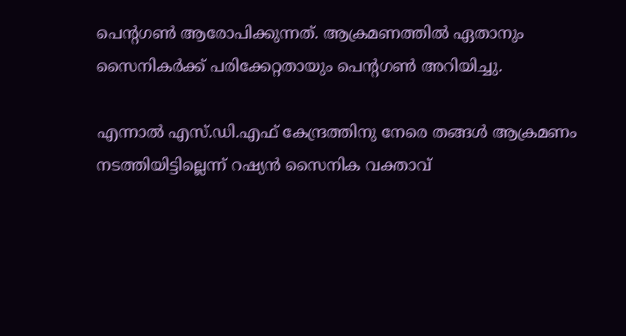പെന്റഗണ്‍ ആരോപിക്കുന്നത്. ആക്രമണത്തില്‍ ഏതാനും സൈനികര്‍ക്ക് പരിക്കേറ്റതായും പെന്റഗണ്‍ അറിയിച്ചു.

എന്നാല്‍ എസ്.ഡി.എഫ് കേന്ദ്രത്തിനു നേരെ തങ്ങള്‍ ആക്രമണം നടത്തിയിട്ടില്ലെന്ന് റഷ്യന്‍ സൈനിക വക്താവ്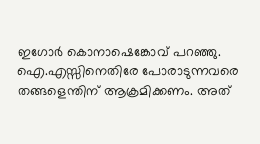ഇഗോര്‍ കൊനാഷെങ്കോവ് പറഞ്ഞു. ഐ.എസ്സിനെതിരേ പോരാടുന്നവരെ തങ്ങളെന്തിന് ആക്രമിക്കണം. അത്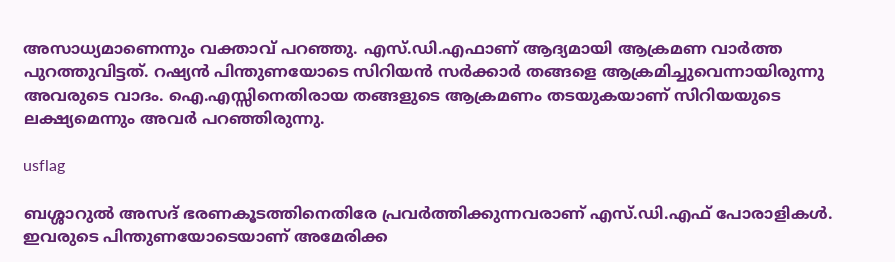അസാധ്യമാണെന്നും വക്താവ് പറഞ്ഞു. എസ്.ഡി.എഫാണ് ആദ്യമായി ആക്രമണ വാര്‍ത്ത പുറത്തുവിട്ടത്. റഷ്യന്‍ പിന്തുണയോടെ സിറിയന്‍ സര്‍ക്കാര്‍ തങ്ങളെ ആക്രമിച്ചുവെന്നായിരുന്നു അവരുടെ വാദം. ഐ.എസ്സിനെതിരായ തങ്ങളുടെ ആക്രമണം തടയുകയാണ് സിറിയയുടെ ലക്ഷ്യമെന്നും അവര്‍ പറഞ്ഞിരുന്നു.

usflag

ബശ്ശാറുല്‍ അസദ് ഭരണകൂടത്തിനെതിരേ പ്രവര്‍ത്തിക്കുന്നവരാണ് എസ്.ഡി.എഫ് പോരാളികള്‍. ഇവരുടെ പിന്തുണയോടെയാണ് അമേരിക്ക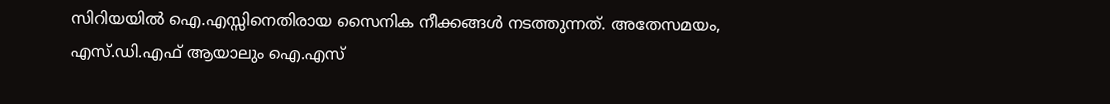സിറിയയില്‍ ഐ.എസ്സിനെതിരായ സൈനിക നീക്കങ്ങള്‍ നടത്തുന്നത്. അതേസമയം, എസ്.ഡി.എഫ് ആയാലും ഐ.എസ്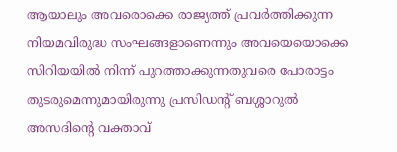ആയാലും അവരൊക്കെ രാജ്യത്ത് പ്രവര്‍ത്തിക്കുന്ന നിയമവിരുദ്ധ സംഘങ്ങളാണെന്നും അവയെയൊക്കെ സിറിയയില്‍ നിന്ന് പുറത്താക്കുന്നതുവരെ പോരാട്ടം തുടരുമെന്നുമായിരുന്നു പ്രസിഡന്റ് ബശ്ശാറുല്‍ അസദിന്റെ വക്താവ്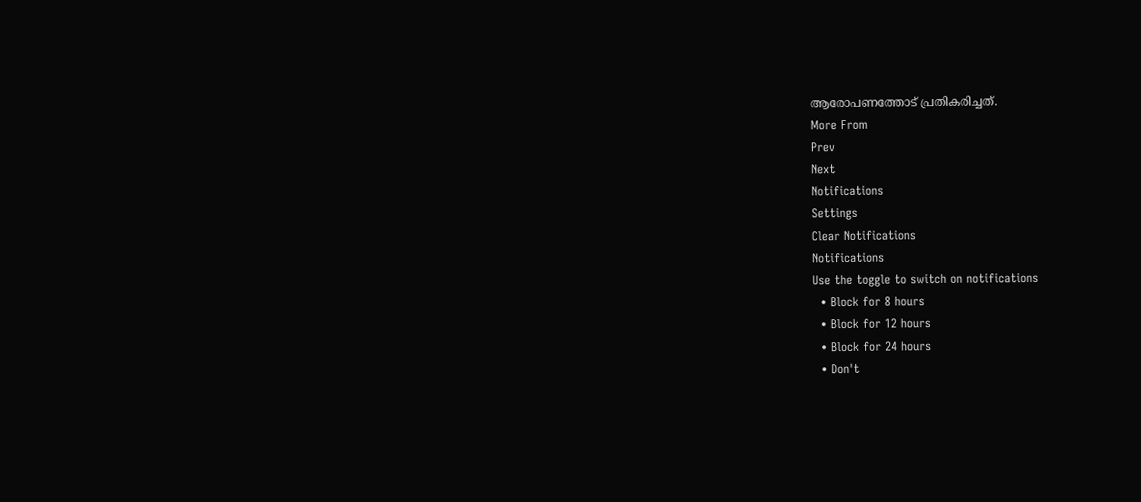ആരോപണത്തോട് പ്രതികരിച്ചത്.
More From
Prev
Next
Notifications
Settings
Clear Notifications
Notifications
Use the toggle to switch on notifications
  • Block for 8 hours
  • Block for 12 hours
  • Block for 24 hours
  • Don't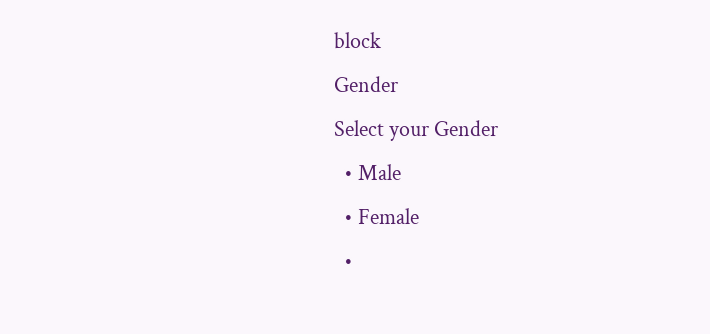block
Gender
Select your Gender
  • Male
  • Female
  •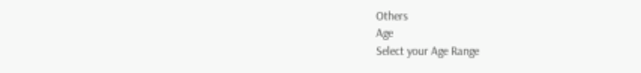Others
Age
Select your Age Range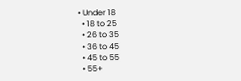• Under 18
  • 18 to 25
  • 26 to 35
  • 36 to 45
  • 45 to 55
  • 55+